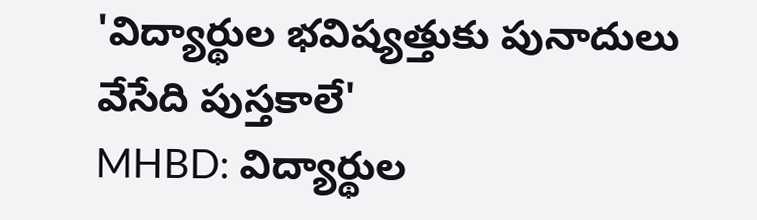'విద్యార్థుల భవిష్యత్తుకు పునాదులు వేసేది పుస్తకాలే'
MHBD: విద్యార్థుల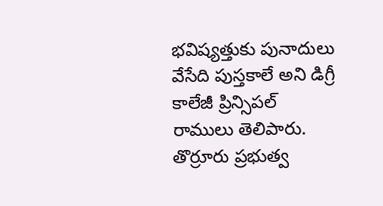భవిష్యత్తుకు పునాదులు వేసేది పుస్తకాలే అని డిగ్రీ కాలేజీ ప్రిన్సిపల్ రాములు తెలిపారు. తొర్రూరు ప్రభుత్వ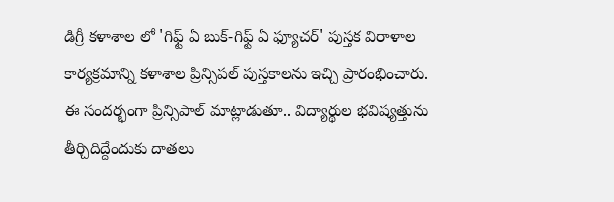డిగ్రీ కళాశాల లో 'గిఫ్ట్ ఏ బుక్-గిఫ్ట్ ఏ ఫ్యూచర్' పుస్తక విరాళాల కార్యక్రమాన్ని కళాశాల ప్రిన్సిపల్ పుస్తకాలను ఇచ్చి ప్రారంభించారు. ఈ సందర్భంగా ప్రిన్సిపాల్ మాట్లాడుతూ.. విద్యార్థుల భవిష్యత్తును తీర్చిదిద్దేందుకు దాతలు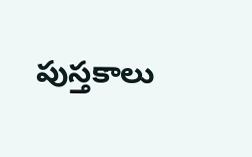పుస్తకాలు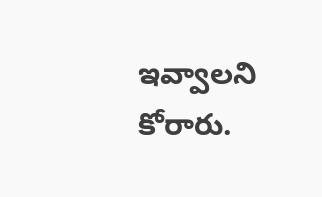ఇవ్వాలని కోరారు.